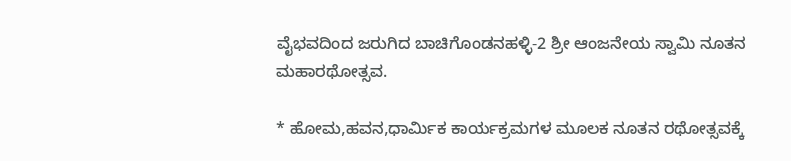ವೈಭವದಿಂದ ಜರುಗಿದ ಬಾಚಿಗೊಂಡನಹಳ್ಳಿ-2 ಶ್ರೀ ಆಂಜನೇಯ ಸ್ವಾಮಿ ನೂತನ ಮಹಾರಥೋತ್ಸವ.

* ಹೋಮ,ಹವನ,ಧಾರ್ಮಿಕ ಕಾರ್ಯಕ್ರಮಗಳ ಮೂಲಕ ನೂತನ ರಥೋತ್ಸವಕ್ಕೆ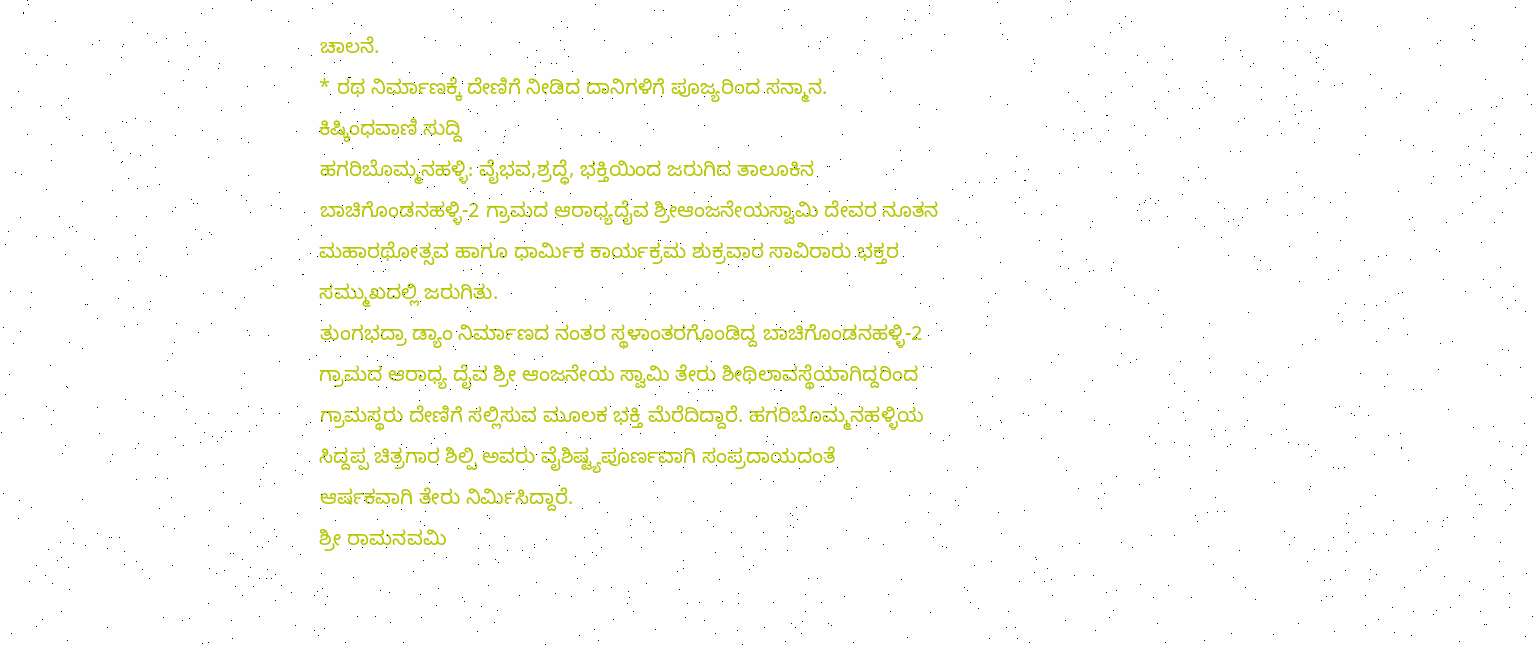ಚಾಲನೆ.
* ರಥ ನಿರ್ಮಾಣಕ್ಕೆ ದೇಣಿಗೆ ನೀಡಿದ ದಾನಿಗಳಿಗೆ ಪೂಜ್ಯರಿಂದ ಸನ್ಮಾನ.
ಕಿಷ್ಕಿಂಧವಾಣಿ ಸುದ್ದಿ
ಹಗರಿಬೊಮ್ಮನಹಳ್ಳಿ: ವೈಭವ,ಶ್ರದ್ಧೆ, ಭಕ್ತಿಯಿಂದ ಜರುಗಿದ ತಾಲೂಕಿನ ಬಾಚಿಗೊಂಡನಹಳ್ಳಿ-2 ಗ್ರಾಮದ ಆರಾಧ್ಯದೈವ ಶ್ರೀಆಂಜನೇಯಸ್ವಾಮಿ ದೇವರ ನೂತನ ಮಹಾರಥೋತ್ಸವ ಹಾಗೂ ಧಾರ್ಮಿಕ ಕಾರ್ಯಕ್ರಮ ಶುಕ್ರವಾರ ಸಾವಿರಾರು ಭಕ್ತರ ಸಮ್ಮುಖದಲ್ಲಿ ಜರುಗಿತು.
ತುಂಗಭದ್ರಾ ಡ್ಯಾಂ ನಿರ್ಮಾಣದ ನಂತರ ಸ್ಥಳಾಂತರಗೊಂಡಿದ್ದ ಬಾಚಿಗೊಂಡನಹಳ್ಳಿ-2 ಗ್ರಾಮದ ಆರಾಧ್ಯ ದೈವ ಶ್ರೀ ಆಂಜನೇಯ ಸ್ವಾಮಿ ತೇರು ಶೀಥಿಲಾವಸ್ಥೆಯಾಗಿದ್ದರಿಂದ ಗ್ರಾಮಸ್ಥರು ದೇಣಿಗೆ ಸಲ್ಲಿಸುವ ಮೂಲಕ ಭಕ್ತಿ ಮೆರೆದಿದ್ದಾರೆ. ಹಗರಿಬೊಮ್ಮನಹಳ್ಳಿಯ ಸಿದ್ದಪ್ಪ ಚಿತ್ರಗಾರ ಶಿಲ್ಪಿ ಅವರು ವೈಶಿಷ್ಟ್ಯಪೂರ್ಣವಾಗಿ ಸಂಪ್ರದಾಯದಂತೆ
ಆರ್ಷಕವಾಗಿ ತೇರು ನಿರ್ಮಿಸಿದ್ದಾರೆ.
ಶ್ರೀ ರಾಮನವಮಿ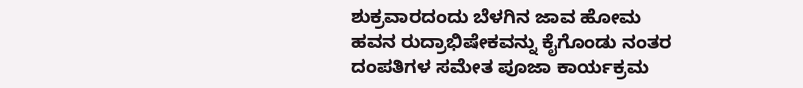ಶುಕ್ರವಾರದಂದು ಬೆಳಗಿನ ಜಾವ ಹೋಮ ಹವನ ರುದ್ರಾಭಿಷೇಕವನ್ನು ಕೈಗೊಂಡು ನಂತರ ದಂಪತಿಗಳ ಸಮೇತ ಪೂಜಾ ಕಾರ್ಯಕ್ರಮ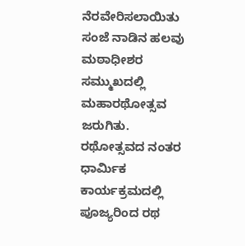ನೆರವೇರಿಸಲಾಯಿತು ಸಂಜೆ ನಾಡಿನ ಹಲವು ಮಠಾಧೀಶರ ಸಮ್ಮುಖದಲ್ಲಿ ಮಹಾರಥೋತ್ಸವ ಜರುಗಿತು.
ರಥೋತ್ಸವದ ನಂತರ ಧಾರ್ಮಿಕ ಕಾರ್ಯಕ್ರಮದಲ್ಲಿ ಪೂಜ್ಯರಿಂದ ರಥ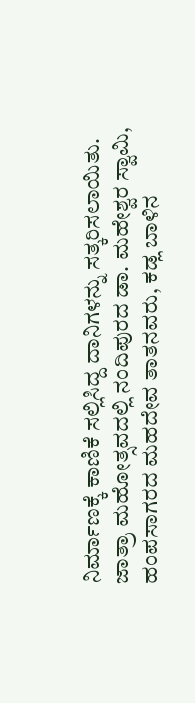ನಿರ್ಮಾಣಕ್ಕೆ ಕಾಣಿಕೆ ಸಲ್ಲಿಸಿದ್ದ ದಾನಿಗಳನ್ನು ಸತ್ಕರಿಸಲಾಯಿತು.
ಜಾತ್ರಾ ಮಹೋತ್ಸವದಲ್ಲಿ ನಂದಿಪುರದ ಡಾ. ಮಹೇಶ್ವರ ಸ್ವಾಮಿ, ಹಂಪಸಾಗರದ ಮಹದೇವ ತಾತನವರು, ಕಡ್ಲ ಬಾಳಿನ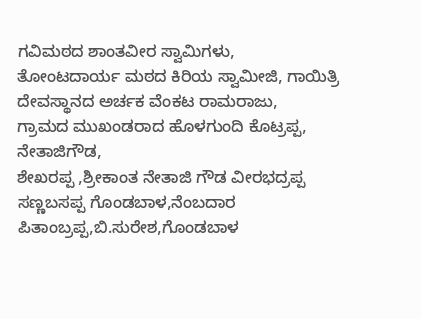ಗವಿಮಠದ ಶಾಂತವೀರ ಸ್ವಾಮಿಗಳು, ತೋಂಟದಾರ್ಯ ಮಠದ ಕಿರಿಯ ಸ್ವಾಮೀಜಿ, ಗಾಯಿತ್ರಿ ದೇವಸ್ಥಾನದ ಅರ್ಚಕ ವೆಂಕಟ ರಾಮರಾಜು,
ಗ್ರಾಮದ ಮುಖಂಡರಾದ ಹೊಳಗುಂದಿ ಕೊಟ್ರಪ್ಪ, ನೇತಾಜಿಗೌಡ,
ಶೇಖರಪ್ಪ ,ಶ್ರೀಕಾಂತ ನೇತಾಜಿ ಗೌಡ ವೀರಭದ್ರಪ್ಪ ಸಣ್ಣಬಸಪ್ಪ ಗೊಂಡಬಾಳ,ನೆಂಬದಾರ ಪಿತಾಂಬ್ರಪ್ಪ,ಬಿ.ಸುರೇಶ,ಗೊಂಡಬಾಳ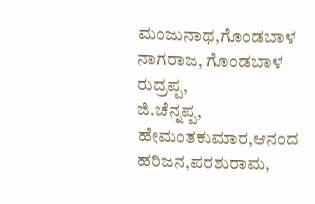ಮಂಜುನಾಥ,ಗೊಂಡಬಾಳ ನಾಗರಾಜ, ಗೊಂಡಬಾಳ ರುದ್ರಪ್ಪ,
ಜಿ.ಚೆನ್ನಪ್ಪ, ಹೇಮಂತಕುಮಾರ,ಆನಂದ ಹರಿಜನ,ಪರಶುರಾಮ,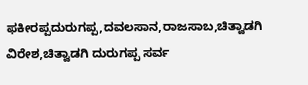ಫಕೀರಪ್ಪದುರುಗಪ್ಪ,ದವಲಸಾನ,ರಾಜಸಾಬ,ಚಿತ್ವಾಡಗಿ ವಿರೇಶ,ಚಿತ್ವಾಡಗಿ ದುರುಗಪ್ಪ ಸರ್ವ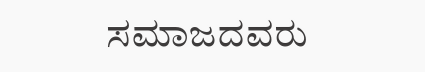ಸಮಾಜದವರು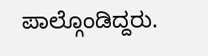ಪಾಲ್ಗೊಂಡಿದ್ದರು.